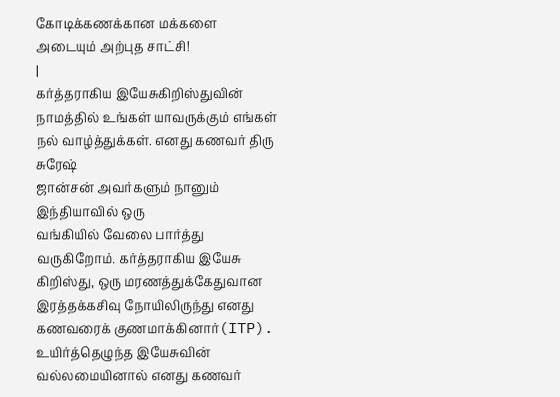கோடிக்கணக்கான மக்களை அடையும் அற்புத சாட்சி!
|
கர்த்தராகிய இயேசுகிறிஸ்துவின்
நாமத்தில் உங்கள் யாவருக்கும் எங்கள் நல் வாழ்த்துக்கள். எனது கணவர் திரு சுரேஷ்
ஜான்சன் அவர்களும் நானும் இந்தியாவில் ஒரு
வங்கியில் வேலை பார்த்து வருகிறோம். கர்த்தராகிய இயேசு கிறிஸ்து, ஒரு மரணத்துக்கேதுவான
இரத்தக்கசிவு நோயிலிருந்து எனது கணவரைக் குணமாக்கினார்(ITP). உயிர்த்தெழுந்த இயேசுவின் வல்லமையினால் எனது கணவர்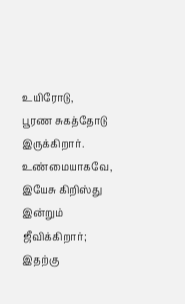உயிரோடு,
பூரண சுகத்தோடு இருக்கிறார். உண்மையாகவே, இயேசு கிறிஸ்து இன்றும் ஜீவிக்கிறார்; இதற்கு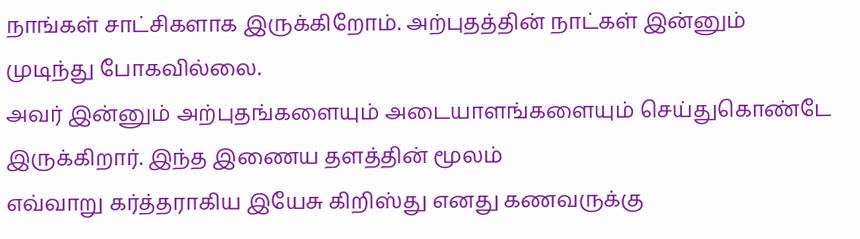நாங்கள் சாட்சிகளாக இருக்கிறோம். அற்புதத்தின் நாட்கள் இன்னும் முடிந்து போகவில்லை.
அவர் இன்னும் அற்புதங்களையும் அடையாளங்களையும் செய்துகொண்டே இருக்கிறார். இந்த இணைய தளத்தின் மூலம்
எவ்வாறு கர்த்தராகிய இயேசு கிறிஸ்து எனது கணவருக்கு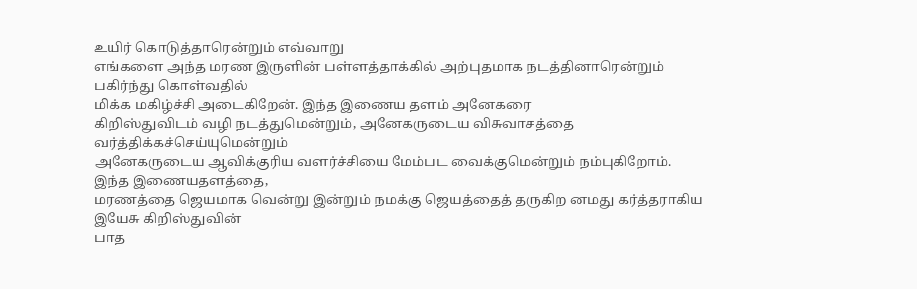உயிர் கொடுத்தாரென்றும் எவ்வாறு
எங்களை அந்த மரண இருளின் பள்ளத்தாக்கில் அற்புதமாக நடத்தினாரென்றும் பகிர்ந்து கொள்வதில்
மிக்க மகிழ்ச்சி அடைகிறேன். இந்த இணைய தளம் அனேகரை
கிறிஸ்துவிடம் வழி நடத்துமென்றும், அனேகருடைய விசுவாசத்தை வர்த்திக்கச்செய்யுமென்றும்
அனேகருடைய ஆவிக்குரிய வளர்ச்சியை மேம்பட வைக்குமென்றும் நம்புகிறோம். இந்த இணையதளத்தை,
மரணத்தை ஜெயமாக வென்று இன்றும் நமக்கு ஜெயத்தைத் தருகிற னமது கர்த்தராகிய இயேசு கிறிஸ்துவின்
பாத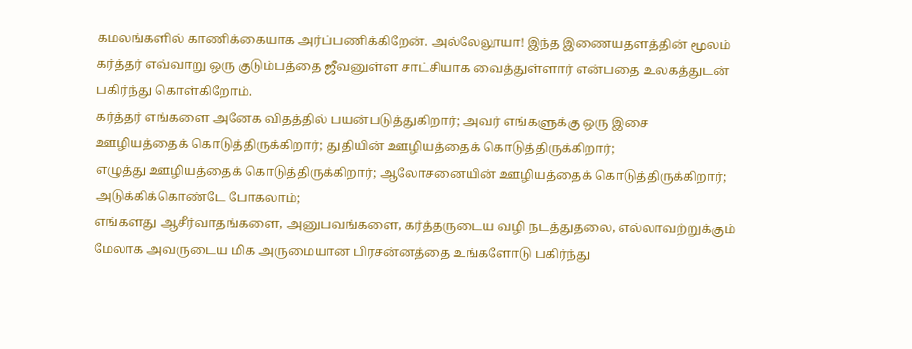கமலங்களில் காணிக்கையாக அர்ப்பணிக்கிறேன். அல்லேலூயா! இந்த இணையதளத்தின் மூலம்
கர்த்தர் எவ்வாறு ஒரு குடும்பத்தை ஜீவனுள்ள சாட்சியாக வைத்துள்ளார் என்பதை உலகத்துடன் பகிர்ந்து கொள்கிறோம்.
கர்த்தர் எங்களை அனேக விதத்தில் பயன்படுத்துகிறார்; அவர் எங்களுக்கு ஒரு இசை
ஊழியத்தைக் கொடுத்திருக்கிறார்; துதியின் ஊழியத்தைக் கொடுத்திருக்கிறார்;
எழுத்து ஊழியத்தைக் கொடுத்திருக்கிறார்; ஆலோசனையின் ஊழியத்தைக் கொடுத்திருக்கிறார்; அடுக்கிக்கொண்டே போகலாம்;
எங்களது ஆசீர்வாதங்களை, அனுபவங்களை, கர்த்தருடைய வழி நடத்துதலை, எல்லாவற்றுக்கும்
மேலாக அவருடைய மிக அருமையான பிரசன்னத்தை உங்களோடு பகிர்ந்து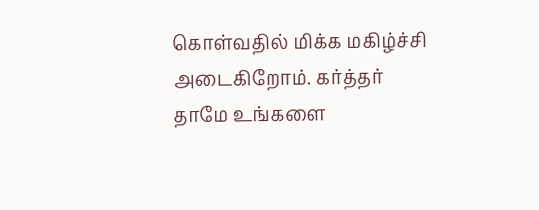கொள்வதில் மிக்க மகிழ்ச்சி
அடைகிறோம். கர்த்தர் தாமே உங்களை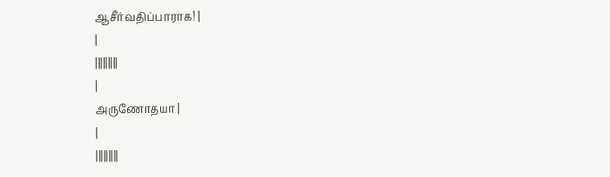ஆசீர்வதிப்பாராக! |
|
|||||||||
|
அருணோதயா |
|
|||||||||